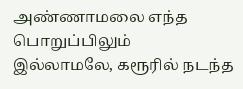அண்ணாமலை எந்த பொறுப்பிலும் இல்லாமலே, கரூரில் நடந்த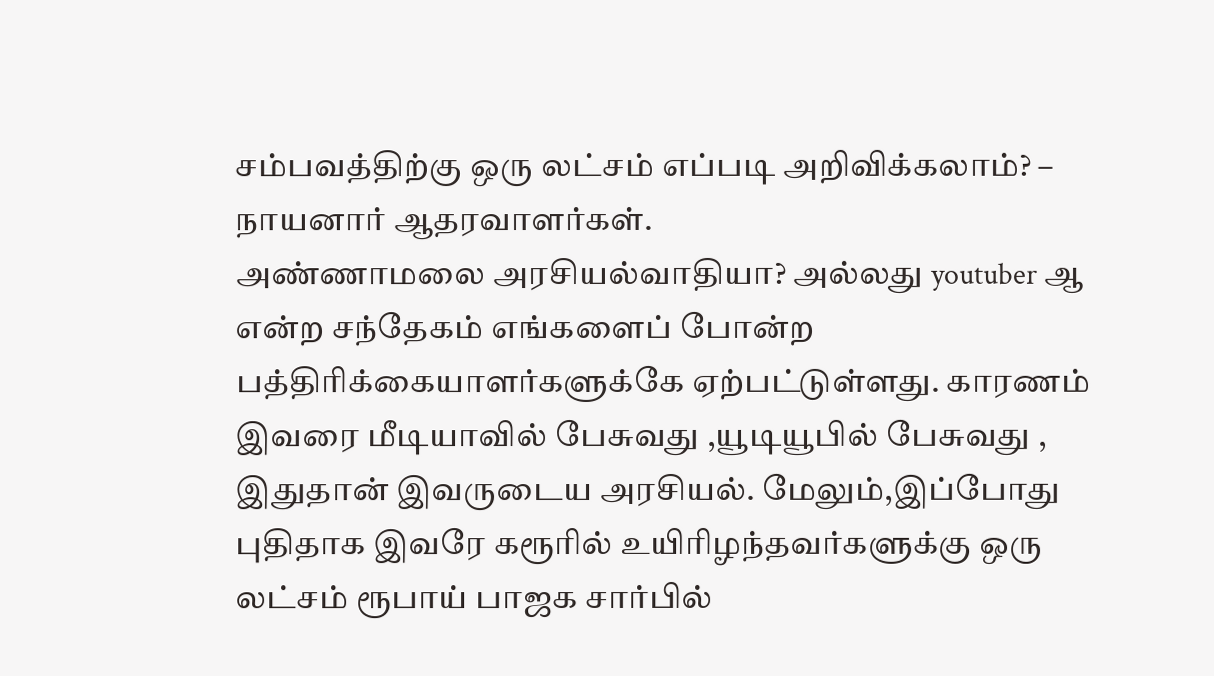சம்பவத்திற்கு ஒரு லட்சம் எப்படி அறிவிக்கலாம்? – நாயனார் ஆதரவாளர்கள்.
அண்ணாமலை அரசியல்வாதியா? அல்லது youtuber ஆ என்ற சந்தேகம் எங்களைப் போன்ற பத்திரிக்கையாளர்களுக்கே ஏற்பட்டுள்ளது. காரணம் இவரை மீடியாவில் பேசுவது ,யூடியூபில் பேசுவது , இதுதான் இவருடைய அரசியல். மேலும்,இப்போது புதிதாக இவரே கரூரில் உயிரிழந்தவர்களுக்கு ஒரு லட்சம் ரூபாய் பாஜக சார்பில்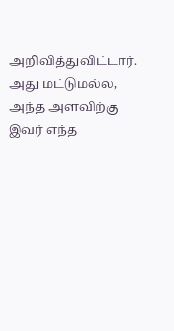அறிவித்துவிட்டார். அது மட்டுமல்ல, அந்த அளவிற்கு இவர் எந்த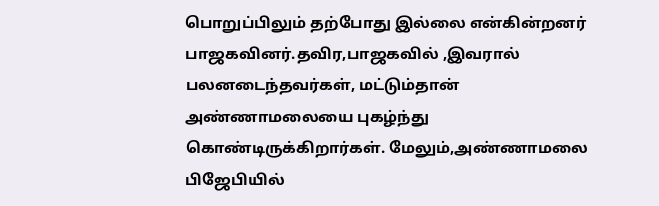பொறுப்பிலும் தற்போது இல்லை என்கின்றனர் பாஜகவினர்.தவிர,பாஜகவில் ,இவரால் பலனடைந்தவர்கள், மட்டும்தான் அண்ணாமலையை புகழ்ந்து கொண்டிருக்கிறார்கள். மேலும்,அண்ணாமலை பிஜேபியில்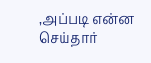,அப்படி என்ன செய்தார்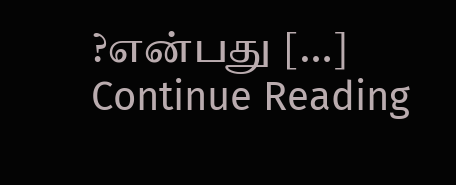?என்பது […]
Continue Reading